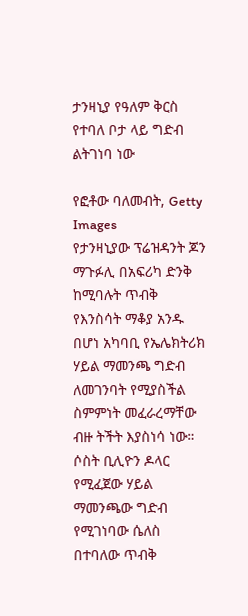ታንዛኒያ የዓለም ቅርስ የተባለ ቦታ ላይ ግድብ ልትገነባ ነው

የፎቶው ባለመብት, Getty Images
የታንዛኒያው ፕሬዝዳንት ጆን ማጉፉሊ በአፍሪካ ድንቅ ከሚባሉት ጥብቅ የእንስሳት ማቆያ አንዱ በሆነ አካባቢ የኤሌክትሪክ ሃይል ማመንጫ ግድብ ለመገንባት የሚያስችል ስምምነት መፈራረማቸው ብዙ ትችት እያስነሳ ነው።
ሶስት ቢሊዮን ዶላር የሚፈጀው ሃይል ማመንጫው ግድብ የሚገነባው ሴለስ በተባለው ጥብቅ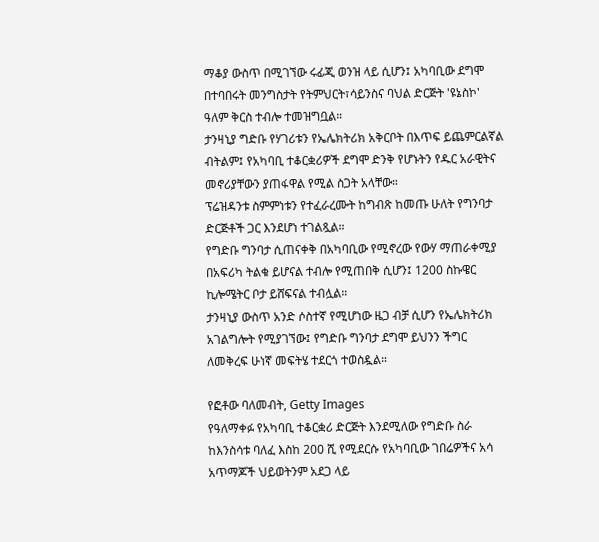ማቆያ ውስጥ በሚገኘው ሩፊጂ ወንዝ ላይ ሲሆን፤ አካባቢው ደግሞ በተባበሩት መንግስታት የትምህርት፣ሳይንስና ባህል ድርጅት 'ዩኔስኮ' ዓለም ቅርስ ተብሎ ተመዝግቧል።
ታንዛኒያ ግድቡ የሃገሪቱን የኤሌክትሪክ አቅርቦት በእጥፍ ይጨምርልኛል ብትልም፤ የአካባቢ ተቆርቋሪዎች ደግሞ ድንቅ የሆኑትን የዱር አራዊትና መኖሪያቸውን ያጠፋዋል የሚል ስጋት አላቸው።
ፕሬዝዳንቱ ስምምነቱን የተፈራረሙት ከግብጽ ከመጡ ሁለት የግንባታ ድርጅቶች ጋር እንደሆነ ተገልጿል።
የግድቡ ግንባታ ሲጠናቀቅ በአካባቢው የሚኖረው የውሃ ማጠራቀሚያ በአፍሪካ ትልቁ ይሆናል ተብሎ የሚጠበቅ ሲሆን፤ 1200 ስኩዌር ኪሎሜትር ቦታ ይሸፍናል ተብሏል።
ታንዛኒያ ውስጥ አንድ ሶስተኛ የሚሆነው ዜጋ ብቻ ሲሆን የኤሌክትሪክ አገልግሎት የሚያገኘው፤ የግድቡ ግንባታ ደግሞ ይህንን ችግር ለመቅረፍ ሁነኛ መፍትሄ ተደርጎ ተወስዷል።

የፎቶው ባለመብት, Getty Images
የዓለማቀፉ የአካባቢ ተቆርቋሪ ድርጅት እንደሚለው የግድቡ ስራ ከእንስሳቱ ባለፈ እስከ 200 ሺ የሚደርሱ የአካባቢው ገበሬዎችና አሳ አጥማጆች ህይወትንም አደጋ ላይ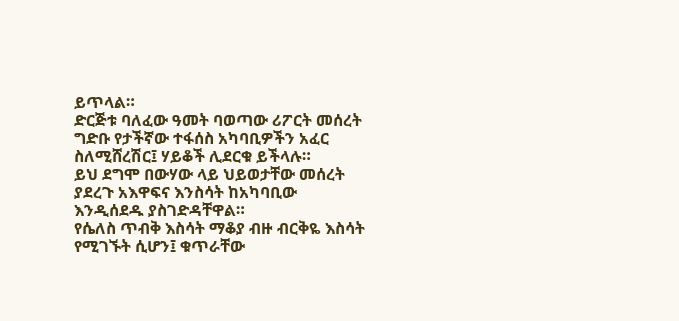ይጥላል።
ድርጅቱ ባለፈው ዓመት ባወጣው ሪፖርት መሰረት ግድቡ የታችኛው ተፋሰስ አካባቢዎችን አፈር ስለሚሸረሽር፤ ሃይቆች ሊደርቁ ይችላሉ።
ይህ ደግሞ በውሃው ላይ ህይወታቸው መሰረት ያደረጉ አእዋፍና እንስሳት ከአካባቢው እንዲሰደዱ ያስገድዳቸዋል።
የሴለስ ጥብቅ እስሳት ማቆያ ብዙ ብርቅዬ እስሳት የሚገኙት ሲሆን፤ ቁጥራቸው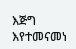እጅግ እየተመናመነ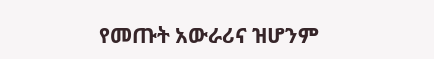የመጡት አውራሪና ዝሆንም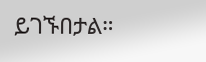ይገኙበታል።